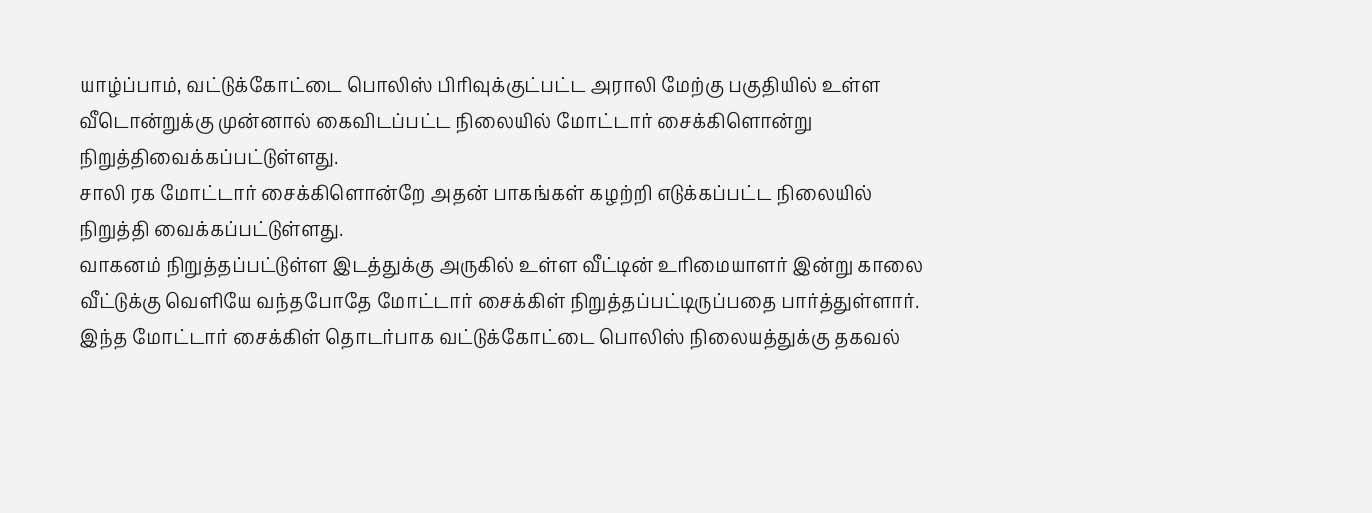யாழ்ப்பாம், வட்டுக்கோட்டை பொலிஸ் பிரிவுக்குட்பட்ட அராலி மேற்கு பகுதியில் உள்ள வீடொன்றுக்கு முன்னால் கைவிடப்பட்ட நிலையில் மோட்டார் சைக்கிளொன்று நிறுத்திவைக்கப்பட்டுள்ளது.
சாலி ரக மோட்டார் சைக்கிளொன்றே அதன் பாகங்கள் கழற்றி எடுக்கப்பட்ட நிலையில் நிறுத்தி வைக்கப்பட்டுள்ளது.
வாகனம் நிறுத்தப்பட்டுள்ள இடத்துக்கு அருகில் உள்ள வீட்டின் உரிமையாளர் இன்று காலை வீட்டுக்கு வெளியே வந்தபோதே மோட்டார் சைக்கிள் நிறுத்தப்பட்டிருப்பதை பார்த்துள்ளார்.
இந்த மோட்டார் சைக்கிள் தொடர்பாக வட்டுக்கோட்டை பொலிஸ் நிலையத்துக்கு தகவல்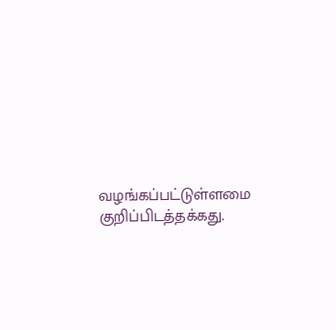வழங்கப்பட்டுள்ளமை குறிப்பிடத்தக்கது.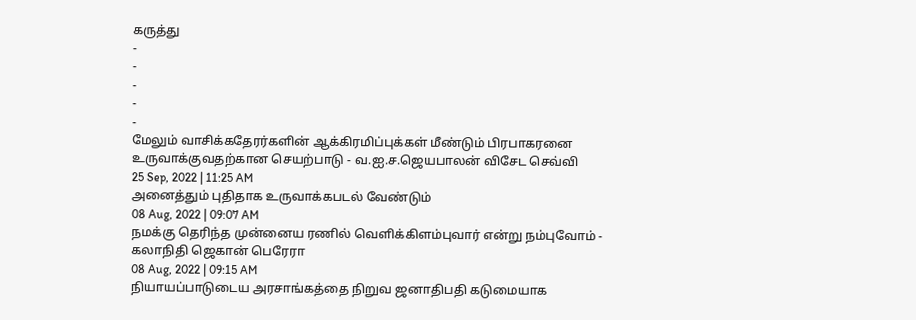கருத்து
-
-
-
-
-
மேலும் வாசிக்கதேரர்களின் ஆக்கிரமிப்புக்கள் மீண்டும் பிரபாகரனை உருவாக்குவதற்கான செயற்பாடு - வ.ஐ.ச.ஜெயபாலன் விசேட செவ்வி
25 Sep, 2022 | 11:25 AM
அனைத்தும் புதிதாக உருவாக்கபடல் வேண்டும்
08 Aug, 2022 | 09:07 AM
நமக்கு தெரிந்த முன்னைய ரணில் வெளிக்கிளம்புவார் என்று நம்புவோம் - கலாநிதி ஜெகான் பெரேரா
08 Aug, 2022 | 09:15 AM
நியாயப்பாடுடைய அரசாங்கத்தை நிறுவ ஜனாதிபதி கடுமையாக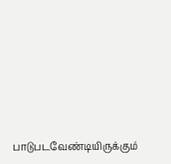பாடுபடவேண்டியிருக்கும்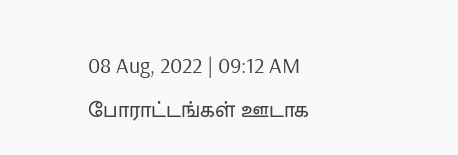08 Aug, 2022 | 09:12 AM
போராட்டங்கள் ஊடாக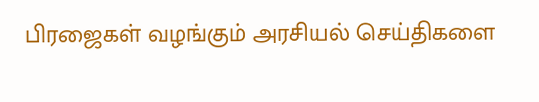பிரஜைகள் வழங்கும் அரசியல் செய்திகளை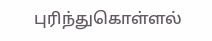புரிந்துகொள்ளல்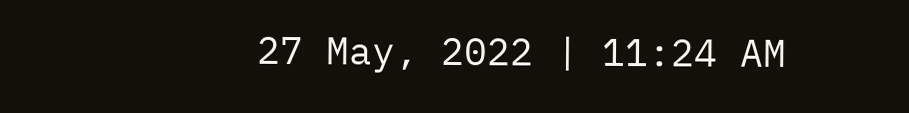27 May, 2022 | 11:24 AM